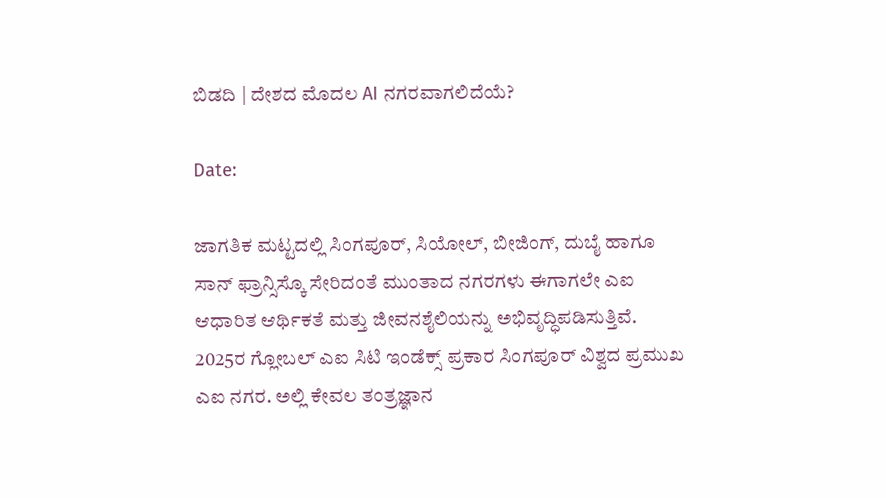ಬಿಡದಿ | ದೇಶದ ಮೊದಲ AI ನಗರವಾಗಲಿದೆಯೆ?

Date:

ಜಾಗತಿಕ ಮಟ್ಟದಲ್ಲಿ ಸಿಂಗಪೂರ್, ಸಿಯೋಲ್, ಬೀಜಿಂಗ್, ದುಬೈ ಹಾಗೂ ಸಾನ್ ಫ್ರಾನ್ಸಿಸ್ಕೊ ಸೇರಿದಂತೆ ಮುಂತಾದ ನಗರಗಳು ಈಗಾಗಲೇ ಎಐ ಆಧಾರಿತ ಆರ್ಥಿಕತೆ ಮತ್ತು ಜೀವನಶೈಲಿಯನ್ನು ಅಭಿವೃದ್ಧಿಪಡಿಸುತ್ತಿವೆ. 2025ರ ಗ್ಲೋಬಲ್ ಎಐ ಸಿಟಿ ಇಂಡೆಕ್ಸ್ ಪ್ರಕಾರ ಸಿಂಗಪೂರ್ ವಿಶ್ವದ ಪ್ರಮುಖ ಎಐ ನಗರ. ಅಲ್ಲಿ ಕೇವಲ ತಂತ್ರಜ್ಞಾನ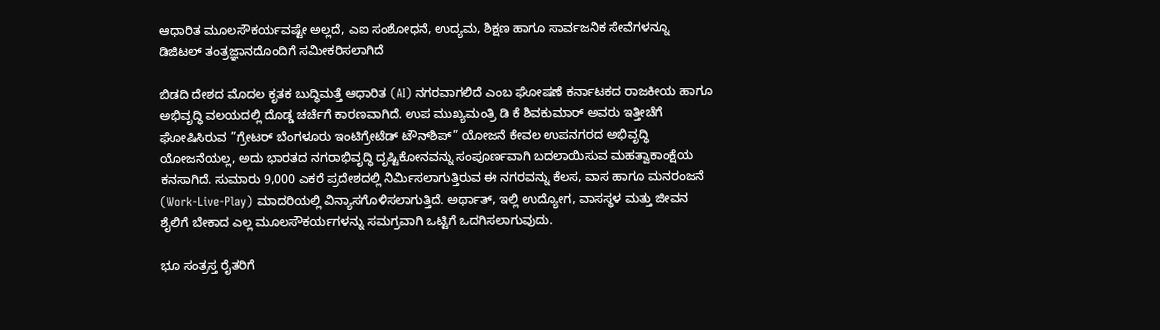ಆಧಾರಿತ ಮೂಲಸೌಕರ್ಯವಷ್ಟೇ ಅಲ್ಲದೆ, ಎಐ ಸಂಶೋಧನೆ, ಉದ್ಯಮ, ಶಿಕ್ಷಣ ಹಾಗೂ ಸಾರ್ವಜನಿಕ ಸೇವೆಗಳನ್ನೂ ಡಿಜಿಟಲ್ ತಂತ್ರಜ್ಞಾನದೊಂದಿಗೆ ಸಮೀಕರಿಸಲಾಗಿದೆ

ಬಿಡದಿ ದೇಶದ ಮೊದಲ ಕೃತಕ ಬುದ್ಧಿಮತ್ತೆ ಆಧಾರಿತ (AI) ನಗರವಾಗಲಿದೆ ಎಂಬ ಘೋಷಣೆ ಕರ್ನಾಟಕದ ರಾಜಕೀಯ ಹಾಗೂ ಅಭಿವೃದ್ಧಿ ವಲಯದಲ್ಲಿ ದೊಡ್ಡ ಚರ್ಚೆಗೆ ಕಾರಣವಾಗಿದೆ. ಉಪ ಮುಖ್ಯಮಂತ್ರಿ ಡಿ ಕೆ ಶಿವಕುಮಾರ್ ಅವರು ಇತ್ತೀಚೆಗೆ ಘೋಷಿಸಿರುವ ”ಗ್ರೇಟರ್ ಬೆಂಗಳೂರು ಇಂಟಿಗ್ರೇಟೆಡ್ ಟೌನ್‌ಶಿಪ್” ಯೋಜನೆ ಕೇವಲ ಉಪನಗರದ ಅಭಿವೃದ್ಧಿ ಯೋಜನೆಯಲ್ಲ, ಅದು ಭಾರತದ ನಗರಾಭಿವೃದ್ಧಿ ದೃಷ್ಟಿಕೋನವನ್ನು ಸಂಪೂರ್ಣವಾಗಿ ಬದಲಾಯಿಸುವ ಮಹತ್ವಾಕಾಂಕ್ಷೆಯ ಕನಸಾಗಿದೆ. ಸುಮಾರು 9,000 ಎಕರೆ ಪ್ರದೇಶದಲ್ಲಿ ನಿರ್ಮಿಸಲಾಗುತ್ತಿರುವ ಈ ನಗರವನ್ನು ಕೆಲಸ, ವಾಸ ಹಾಗೂ ಮನರಂಜನೆ (Work-Live-Play) ಮಾದರಿಯಲ್ಲಿ ವಿನ್ಯಾಸಗೊಳಿಸಲಾಗುತ್ತಿದೆ. ಅರ್ಥಾತ್, ಇಲ್ಲಿ ಉದ್ಯೋಗ, ವಾಸಸ್ಥಳ ಮತ್ತು ಜೀವನ ಶೈಲಿಗೆ ಬೇಕಾದ ಎಲ್ಲ ಮೂಲಸೌಕರ್ಯಗಳನ್ನು ಸಮಗ್ರವಾಗಿ ಒಟ್ಟಿಗೆ ಒದಗಿಸಲಾಗುವುದು.

ಭೂ ಸಂತ್ರಸ್ತ ರೈತರಿಗೆ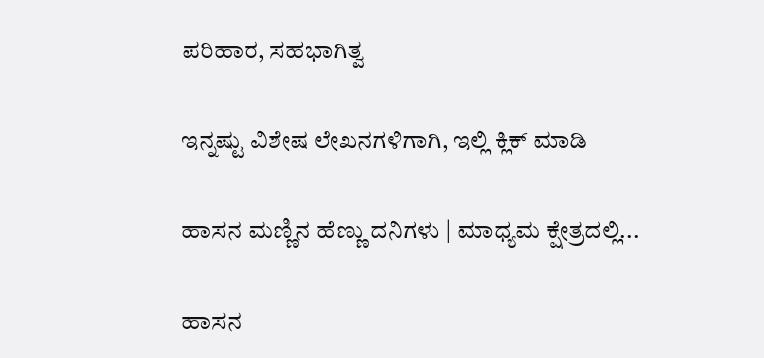ಪರಿಹಾರ, ಸಹಭಾಗಿತ್ವ

ಇನ್ನಷ್ಟು ವಿಶೇಷ ಲೇಖನಗಳಿಗಾಗಿ, ಇಲ್ಲಿ ಕ್ಲಿಕ್ ಮಾಡಿ

ಹಾಸನ ಮಣ್ಣಿನ ಹೆಣ್ಣು ದನಿಗಳು | ಮಾಧ್ಯಮ ಕ್ಷೇತ್ರದಲ್ಲಿ...

ಹಾಸನ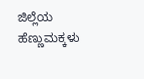ಜಿಲ್ಲೆಯ ಹೆಣ್ಣುಮಕ್ಕಳು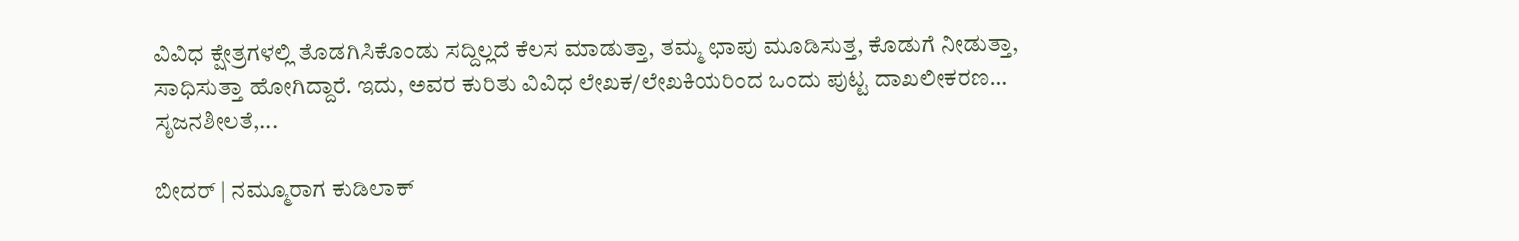ವಿವಿಧ ಕ್ಷೇತ್ರಗಳಲ್ಲಿ ತೊಡಗಿಸಿಕೊಂಡು ಸದ್ದಿಲ್ಲದೆ ಕೆಲಸ ಮಾಡುತ್ತಾ, ತಮ್ಮ ಛಾಪು ಮೂಡಿಸುತ್ತ, ಕೊಡುಗೆ ನೀಡುತ್ತಾ, ಸಾಧಿಸುತ್ತಾ ಹೋಗಿದ್ದಾರೆ. ಇದು, ಅವರ ಕುರಿತು ವಿವಿಧ ಲೇಖಕ/ಲೇಖಕಿಯರಿಂದ ಒಂದು ಪುಟ್ಟ ದಾಖಲೀಕರಣ… ಸೃಜನಶೀಲತೆ,...

ಬೀದರ್ | ನಮ್ಮೂರಾಗ ಕುಡಿಲಾಕ್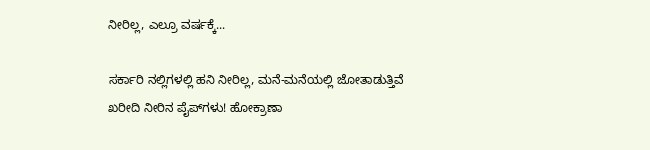ನೀರಿಲ್ಲ, ಎಲ್ರೂ ವರ್ಷಕ್ಕೆ...

ಸರ್ಕಾರಿ ನಲ್ಲಿಗಳಲ್ಲಿ ಹನಿ ನೀರಿಲ್ಲ, ಮನೆ-ಮನೆಯಲ್ಲಿ ಜೋತಾಡುತ್ತಿವೆ ಖರೀದಿ ನೀರಿನ ಪೈಪ್‌ಗಳು! ಹೋಕ್ರಾಣಾ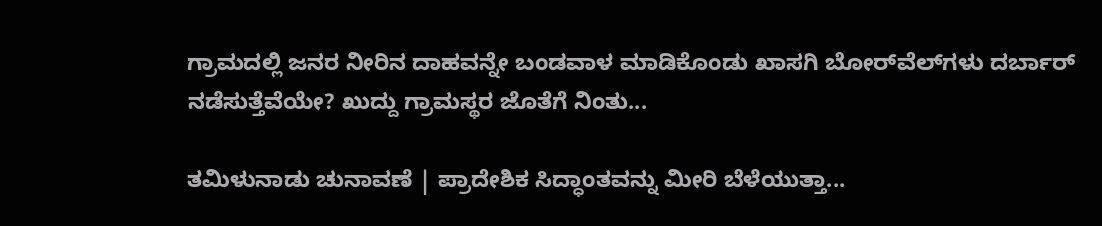ಗ್ರಾಮದಲ್ಲಿ ಜನರ ನೀರಿನ ದಾಹವನ್ನೇ ಬಂಡವಾಳ ಮಾಡಿಕೊಂಡು ಖಾಸಗಿ ಬೋರ್‌ವೆಲ್‌ಗಳು ದರ್ಬಾರ್‌ ನಡೆಸುತ್ತೆವೆಯೇ? ಖುದ್ದು ಗ್ರಾಮಸ್ಥರ ಜೊತೆಗೆ ನಿಂತು...

ತಮಿಳುನಾಡು ಚುನಾವಣೆ | ಪ್ರಾದೇಶಿಕ ಸಿದ್ಧಾಂತವನ್ನು ಮೀರಿ ಬೆಳೆಯುತ್ತಾ...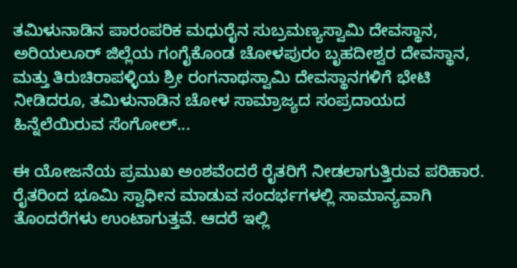ತಮಿಳುನಾಡಿನ ಪಾರಂಪರಿಕ ಮಧುರೈನ ಸುಬ್ರಮಣ್ಯಸ್ವಾಮಿ ದೇವಸ್ಥಾನ, ಅರಿಯಲೂರ್ ಜಿಲ್ಲೆಯ ಗಂಗೈಕೊಂಡ ಚೋಳಪುರಂ ಬೃಹದೀಶ್ವರ ದೇವಸ್ಥಾನ, ಮತ್ತು ತಿರುಚಿರಾಪಳ್ಳಿಯ ಶ್ರೀ ರಂಗನಾಥಸ್ವಾಮಿ ದೇವಸ್ಥಾನಗಳಿಗೆ ಭೇಟಿ ನೀಡಿದರೂ, ತಮಿಳುನಾಡಿನ ಚೋಳ ಸಾಮ್ರಾಜ್ಯದ ಸಂಪ್ರದಾಯದ ಹಿನ್ನೆಲೆಯಿರುವ ಸೆಂಗೋಲ್...

ಈ ಯೋಜನೆಯ ಪ್ರಮುಖ ಅಂಶವೆಂದರೆ ರೈತರಿಗೆ ನೀಡಲಾಗುತ್ತಿರುವ ಪರಿಹಾರ. ರೈತರಿಂದ ಭೂಮಿ ಸ್ವಾಧೀನ ಮಾಡುವ ಸಂದರ್ಭಗಳಲ್ಲಿ ಸಾಮಾನ್ಯವಾಗಿ ತೊಂದರೆಗಳು ಉಂಟಾಗುತ್ತವೆ. ಆದರೆ ಇಲ್ಲಿ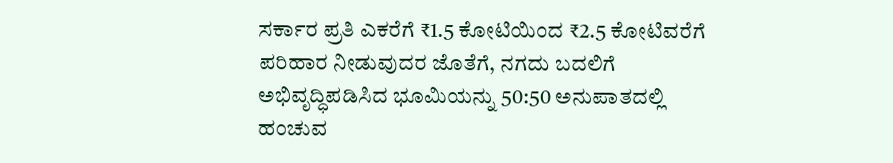ಸರ್ಕಾರ ಪ್ರತಿ ಎಕರೆಗೆ ₹1.5 ಕೋಟಿಯಿಂದ ₹2.5 ಕೋಟಿವರೆಗೆ ಪರಿಹಾರ ನೀಡುವುದರ ಜೊತೆಗೆ, ನಗದು ಬದಲಿಗೆ ಅಭಿವೃದ್ಧಿಪಡಿಸಿದ ಭೂಮಿಯನ್ನು 50:50 ಅನುಪಾತದಲ್ಲಿ ಹಂಚುವ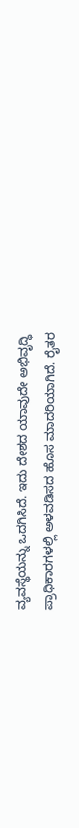ವ್ಯವಸ್ಥೆಯನ್ನು ಒದಗಿಸಿದೆ. ಇದು ದೇಶದ ಯಾವುದೇ ಅಭಿವೃದ್ಧಿ ಪ್ರಾಧಿಕಾರಗಳಲ್ಲಿ ಅಳವಡಿಸದ ಹೊಸ ಮಾದರಿಯಾಗಿದೆ. ರೈತರ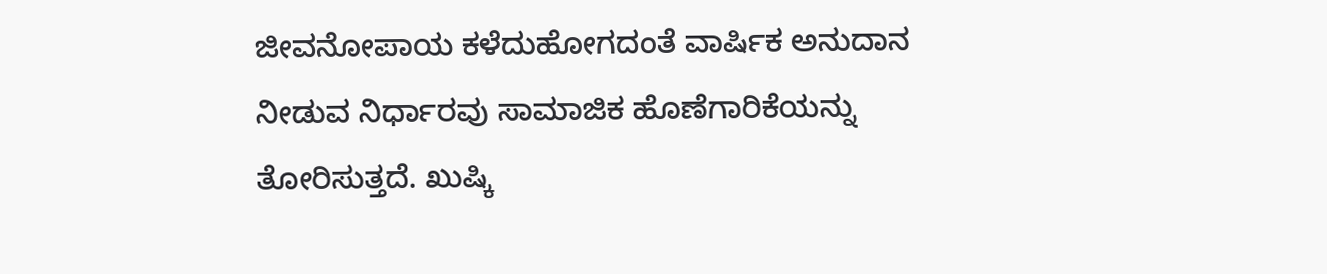ಜೀವನೋಪಾಯ ಕಳೆದುಹೋಗದಂತೆ ವಾರ್ಷಿಕ ಅನುದಾನ ನೀಡುವ ನಿರ್ಧಾರವು ಸಾಮಾಜಿಕ ಹೊಣೆಗಾರಿಕೆಯನ್ನು ತೋರಿಸುತ್ತದೆ. ಖುಷ್ಕಿ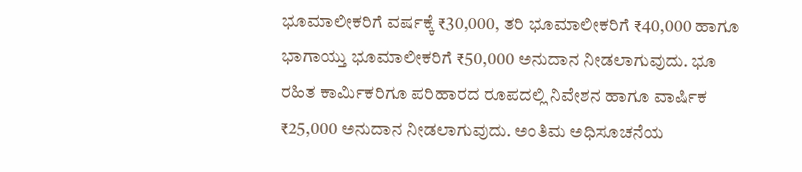ಭೂಮಾಲೀಕರಿಗೆ ವರ್ಷಕ್ಕೆ ₹30,000, ತರಿ ಭೂಮಾಲೀಕರಿಗೆ ₹40,000 ಹಾಗೂ ಭಾಗಾಯ್ತು ಭೂಮಾಲೀಕರಿಗೆ ₹50,000 ಅನುದಾನ ನೀಡಲಾಗುವುದು. ಭೂ ರಹಿತ ಕಾರ್ಮಿಕರಿಗೂ ಪರಿಹಾರದ ರೂಪದಲ್ಲಿ ನಿವೇಶನ ಹಾಗೂ ವಾರ್ಷಿಕ ₹25,000 ಅನುದಾನ ನೀಡಲಾಗುವುದು. ಅಂತಿಮ ಅಧಿಸೂಚನೆಯ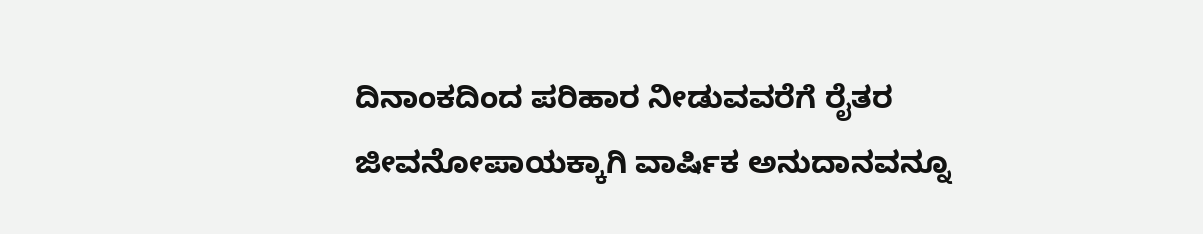ದಿನಾಂಕದಿಂದ ಪರಿಹಾರ ನೀಡುವವರೆಗೆ ರೈತರ ಜೀವನೋಪಾಯಕ್ಕಾಗಿ ವಾರ್ಷಿಕ ಅನುದಾನವನ್ನೂ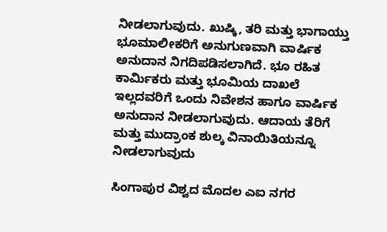ನೀಡಲಾಗುವುದು. ಖುಷ್ಕಿ, ತರಿ ಮತ್ತು ಭಾಗಾಯ್ತು ಭೂಮಾಲೀಕರಿಗೆ ಅನುಗುಣವಾಗಿ ವಾರ್ಷಿಕ ಅನುದಾನ ನಿಗದಿಪಡಿಸಲಾಗಿದೆ. ಭೂ ರಹಿತ ಕಾರ್ಮಿಕರು ಮತ್ತು ಭೂಮಿಯ ದಾಖಲೆ ಇಲ್ಲದವರಿಗೆ ಒಂದು ನಿವೇಶನ ಹಾಗೂ ವಾರ್ಷಿಕ ಅನುದಾನ ನೀಡಲಾಗುವುದು. ಆದಾಯ ತೆರಿಗೆ ಮತ್ತು ಮುದ್ರಾಂಕ ಶುಲ್ಕ ವಿನಾಯಿತಿಯನ್ನೂ ನೀಡಲಾಗುವುದು

ಸಿಂಗಾಪುರ ವಿಶ್ವದ ಮೊದಲ ಎಐ ನಗರ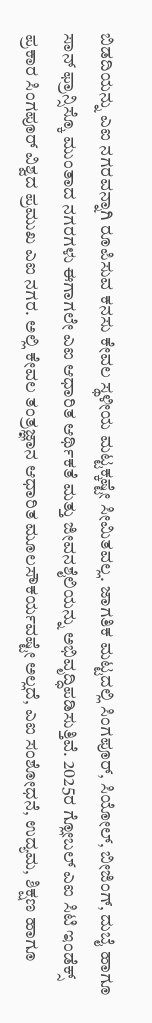ಬಿಡದಿಯನ್ನು ಎಐ ನಗರವನ್ನಾಗಿ ರೂಪಿಸುವ ಕನಸು ಕೇವಲ ಸ್ಥಳೀಯ ಮಟ್ಟಕ್ಕಷ್ಟೇ ಸೀಮಿತವಲ್ಲ. ಜಾಗತಿಕ ಮಟ್ಟದಲ್ಲಿ ಸಿಂಗಪೂರ್, ಸಿಯೋಲ್, ಬೀಜಿಂಗ್, ದುಬೈ ಹಾಗೂ ಸಾನ್ ಫ್ರಾನ್ಸಿಸ್ಕೊ ಮುಂತಾದ ನಗರಗಳು ಈಗಾಗಲೇ ಎಐ ಆಧಾರಿತ ಆರ್ಥಿಕತೆ ಮತ್ತು ಜೀವನಶೈಲಿಯನ್ನು ಅಭಿವೃದ್ಧಿಪಡಿಸುತ್ತಿವೆ. 2025ರ ಗ್ಲೋಬಲ್ ಎಐ ಸಿಟಿ ಇಂಡೆಕ್ಸ್ ಪ್ರಕಾರ ಸಿಂಗಪೂರ್ ವಿಶ್ವದ ಪ್ರಮುಖ ಎಐ ನಗರ. ಅಲ್ಲಿ ಕೇವಲ ತಂತ್ರಜ್ಞಾನ ಆಧಾರಿತ ಮೂಲಸೌಕರ್ಯವಷ್ಟೇ ಅಲ್ಲದೆ, ಎಐ ಸಂಶೋಧನೆ, ಉದ್ಯಮ, ಶಿಕ್ಷಣ ಹಾಗೂ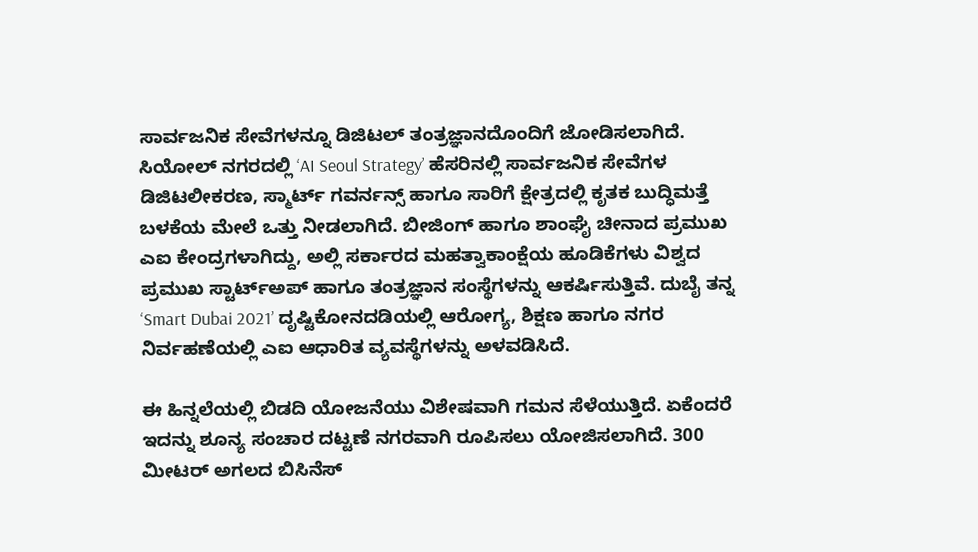ಸಾರ್ವಜನಿಕ ಸೇವೆಗಳನ್ನೂ ಡಿಜಿಟಲ್ ತಂತ್ರಜ್ಞಾನದೊಂದಿಗೆ ಜೋಡಿಸಲಾಗಿದೆ. ಸಿಯೋಲ್ ನಗರದಲ್ಲಿ ‘AI Seoul Strategy’ ಹೆಸರಿನಲ್ಲಿ ಸಾರ್ವಜನಿಕ ಸೇವೆಗಳ ಡಿಜಿಟಲೀಕರಣ, ಸ್ಮಾರ್ಟ್ ಗವರ್ನನ್ಸ್ ಹಾಗೂ ಸಾರಿಗೆ ಕ್ಷೇತ್ರದಲ್ಲಿ ಕೃತಕ ಬುದ್ಧಿಮತ್ತೆ ಬಳಕೆಯ ಮೇಲೆ ಒತ್ತು ನೀಡಲಾಗಿದೆ. ಬೀಜಿಂಗ್ ಹಾಗೂ ಶಾಂಘೈ ಚೀನಾದ ಪ್ರಮುಖ ಎಐ ಕೇಂದ್ರಗಳಾಗಿದ್ದು, ಅಲ್ಲಿ ಸರ್ಕಾರದ ಮಹತ್ವಾಕಾಂಕ್ಷೆಯ ಹೂಡಿಕೆಗಳು ವಿಶ್ವದ ಪ್ರಮುಖ ಸ್ಟಾರ್ಟ್‌ಅಪ್ ಹಾಗೂ ತಂತ್ರಜ್ಞಾನ ಸಂಸ್ಥೆಗಳನ್ನು ಆಕರ್ಷಿಸುತ್ತಿವೆ. ದುಬೈ ತನ್ನ ‘Smart Dubai 2021’ ದೃಷ್ಟಿಕೋನದಡಿಯಲ್ಲಿ ಆರೋಗ್ಯ, ಶಿಕ್ಷಣ ಹಾಗೂ ನಗರ ನಿರ್ವಹಣೆಯಲ್ಲಿ ಎಐ ಆಧಾರಿತ ವ್ಯವಸ್ಥೆಗಳನ್ನು ಅಳವಡಿಸಿದೆ.

ಈ ಹಿನ್ನಲೆಯಲ್ಲಿ ಬಿಡದಿ ಯೋಜನೆಯು ವಿಶೇಷವಾಗಿ ಗಮನ ಸೆಳೆಯುತ್ತಿದೆ. ಏಕೆಂದರೆ ಇದನ್ನು ಶೂನ್ಯ ಸಂಚಾರ ದಟ್ಟಣೆ ನಗರವಾಗಿ ರೂಪಿಸಲು ಯೋಜಿಸಲಾಗಿದೆ. 300 ಮೀಟರ್ ಅಗಲದ ಬಿಸಿನೆಸ್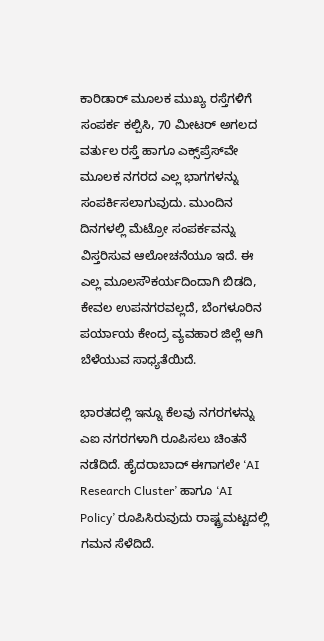ಕಾರಿಡಾರ್ ಮೂಲಕ ಮುಖ್ಯ ರಸ್ತೆಗಳಿಗೆ ಸಂಪರ್ಕ ಕಲ್ಪಿಸಿ, 70 ಮೀಟರ್ ಅಗಲದ ವರ್ತುಲ ರಸ್ತೆ ಹಾಗೂ ಎಕ್ಸ್‌ಪ್ರೆಸ್‌ವೇ ಮೂಲಕ ನಗರದ ಎಲ್ಲ ಭಾಗಗಳನ್ನು ಸಂಪರ್ಕಿಸಲಾಗುವುದು. ಮುಂದಿನ ದಿನಗಳಲ್ಲಿ ಮೆಟ್ರೋ ಸಂಪರ್ಕವನ್ನು ವಿಸ್ತರಿಸುವ ಆಲೋಚನೆಯೂ ಇದೆ. ಈ ಎಲ್ಲ ಮೂಲಸೌಕರ್ಯದಿಂದಾಗಿ ಬಿಡದಿ, ಕೇವಲ ಉಪನಗರವಲ್ಲದೆ, ಬೆಂಗಳೂರಿನ ಪರ್ಯಾಯ ಕೇಂದ್ರ ವ್ಯವಹಾರ ಜಿಲ್ಲೆ ಆಗಿ ಬೆಳೆಯುವ ಸಾಧ್ಯತೆಯಿದೆ.

ಭಾರತದಲ್ಲಿ ಇನ್ನೂ ಕೆಲವು ನಗರಗಳನ್ನು ಎಐ ನಗರಗಳಾಗಿ ರೂಪಿಸಲು ಚಿಂತನೆ ನಡೆದಿದೆ. ಹೈದರಾಬಾದ್ ಈಗಾಗಲೇ ‘AI Research Cluster’ ಹಾಗೂ ‘AI Policy’ ರೂಪಿಸಿರುವುದು ರಾಷ್ಟ್ರಮಟ್ಟದಲ್ಲಿ ಗಮನ ಸೆಳೆದಿದೆ.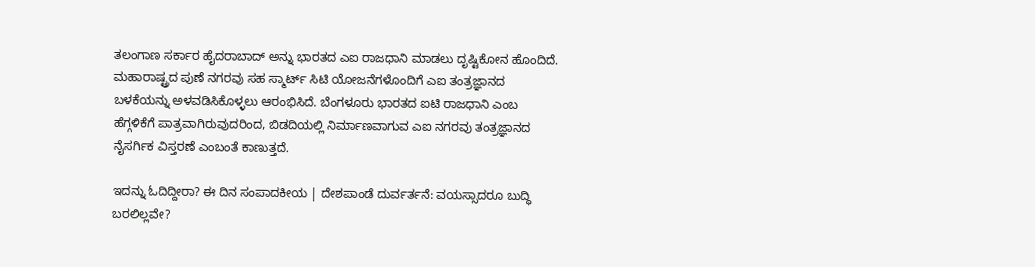ತಲಂಗಾಣ ಸರ್ಕಾರ ಹೈದರಾಬಾದ್ ಅನ್ನು ಭಾರತದ ಎಐ ರಾಜಧಾನಿ ಮಾಡಲು ದೃಷ್ಟಿಕೋನ ಹೊಂದಿದೆ. ಮಹಾರಾಷ್ಟ್ರದ ಪುಣೆ ನಗರವು ಸಹ ಸ್ಮಾರ್ಟ್ ಸಿಟಿ ಯೋಜನೆಗಳೊಂದಿಗೆ ಎಐ ತಂತ್ರಜ್ಞಾನದ ಬಳಕೆಯನ್ನು ಅಳವಡಿಸಿಕೊಳ್ಳಲು ಆರಂಭಿಸಿದೆ. ಬೆಂಗಳೂರು ಭಾರತದ ಐಟಿ ರಾಜಧಾನಿ ಎಂಬ ಹೆಗ್ಗಳಿಕೆಗೆ ಪಾತ್ರವಾಗಿರುವುದರಿಂದ, ಬಿಡದಿಯಲ್ಲಿ ನಿರ್ಮಾಣವಾಗುವ ಎಐ ನಗರವು ತಂತ್ರಜ್ಞಾನದ ನೈಸರ್ಗಿಕ ವಿಸ್ತರಣೆ ಎಂಬಂತೆ ಕಾಣುತ್ತದೆ.

ಇದನ್ನು ಓದಿದ್ದೀರಾ? ಈ ದಿನ ಸಂಪಾದಕೀಯ | ದೇಶಪಾಂಡೆ ದುರ್ವರ್ತನೆ: ವಯಸ್ಸಾದರೂ ಬುದ್ಧಿ ಬರಲಿಲ್ಲವೇ?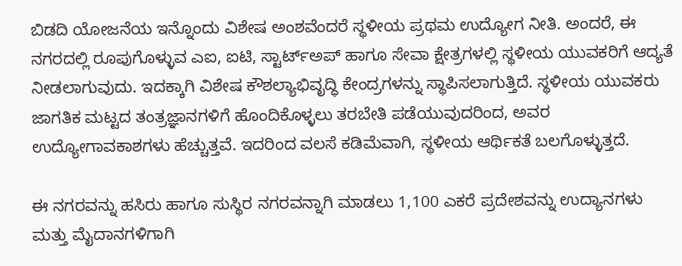ಬಿಡದಿ ಯೋಜನೆಯ ಇನ್ನೊಂದು ವಿಶೇಷ ಅಂಶವೆಂದರೆ ಸ್ಥಳೀಯ ಪ್ರಥಮ ಉದ್ಯೋಗ ನೀತಿ. ಅಂದರೆ, ಈ ನಗರದಲ್ಲಿ ರೂಪುಗೊಳ್ಳುವ ಎಐ, ಐಟಿ, ಸ್ಟಾರ್ಟ್‌ಅಪ್ ಹಾಗೂ ಸೇವಾ ಕ್ಷೇತ್ರಗಳಲ್ಲಿ ಸ್ಥಳೀಯ ಯುವಕರಿಗೆ ಆದ್ಯತೆ ನೀಡಲಾಗುವುದು. ಇದಕ್ಕಾಗಿ ವಿಶೇಷ ಕೌಶಲ್ಯಾಭಿವೃದ್ಧಿ ಕೇಂದ್ರಗಳನ್ನು ಸ್ಥಾಪಿಸಲಾಗುತ್ತಿದೆ. ಸ್ಥಳೀಯ ಯುವಕರು ಜಾಗತಿಕ ಮಟ್ಟದ ತಂತ್ರಜ್ಞಾನಗಳಿಗೆ ಹೊಂದಿಕೊಳ್ಳಲು ತರಬೇತಿ ಪಡೆಯುವುದರಿಂದ, ಅವರ ಉದ್ಯೋಗಾವಕಾಶಗಳು ಹೆಚ್ಚುತ್ತವೆ. ಇದರಿಂದ ವಲಸೆ ಕಡಿಮೆವಾಗಿ, ಸ್ಥಳೀಯ ಆರ್ಥಿಕತೆ ಬಲಗೊಳ್ಳುತ್ತದೆ.

ಈ ನಗರವನ್ನು ಹಸಿರು ಹಾಗೂ ಸುಸ್ಥಿರ ನಗರವನ್ನಾಗಿ ಮಾಡಲು 1,100 ಎಕರೆ ಪ್ರದೇಶವನ್ನು ಉದ್ಯಾನಗಳು ಮತ್ತು ಮೈದಾನಗಳಿಗಾಗಿ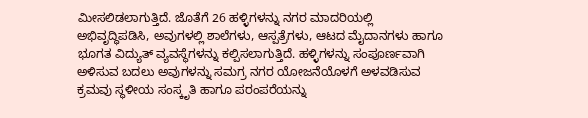ಮೀಸಲಿಡಲಾಗುತ್ತಿದೆ. ಜೊತೆಗೆ 26 ಹಳ್ಳಿಗಳನ್ನು ನಗರ ಮಾದರಿಯಲ್ಲಿ ಅಭಿವೃದ್ಧಿಪಡಿಸಿ, ಅವುಗಳಲ್ಲಿ ಶಾಲೆಗಳು, ಆಸ್ಪತ್ರೆಗಳು, ಆಟದ ಮೈದಾನಗಳು ಹಾಗೂ ಭೂಗತ ವಿದ್ಯುತ್ ವ್ಯವಸ್ಥೆಗಳನ್ನು ಕಲ್ಪಿಸಲಾಗುತ್ತಿದೆ. ಹಳ್ಳಿಗಳನ್ನು ಸಂಪೂರ್ಣವಾಗಿ ಅಳಿಸುವ ಬದಲು ಅವುಗಳನ್ನು ಸಮಗ್ರ ನಗರ ಯೋಜನೆಯೊಳಗೆ ಅಳವಡಿಸುವ ಕ್ರಮವು ಸ್ಥಳೀಯ ಸಂಸ್ಕೃತಿ ಹಾಗೂ ಪರಂಪರೆಯನ್ನು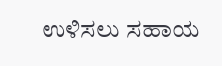ಉಳಿಸಲು ಸಹಾಯ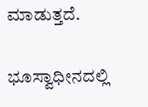ಮಾಡುತ್ತದೆ.

ಭೂಸ್ವಾಧೀನದಲ್ಲಿ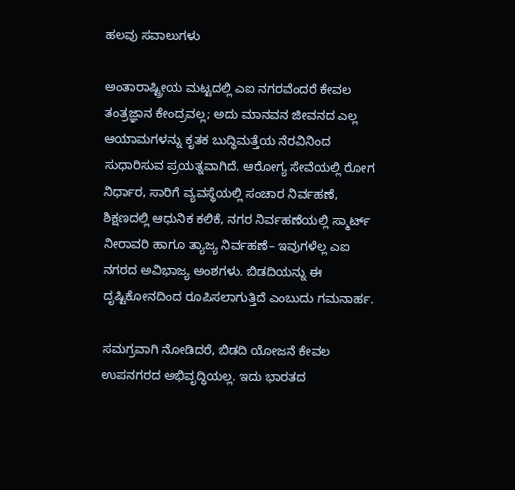ಹಲವು ಸವಾಲುಗಳು

ಅಂತಾರಾಷ್ಟ್ರೀಯ ಮಟ್ಟದಲ್ಲಿ ಎಐ ನಗರವೆಂದರೆ ಕೇವಲ ತಂತ್ರಜ್ಞಾನ ಕೇಂದ್ರವಲ್ಲ; ಅದು ಮಾನವನ ಜೀವನದ ಎಲ್ಲ ಆಯಾಮಗಳನ್ನು ಕೃತಕ ಬುದ್ಧಿಮತ್ತೆಯ ನೆರವಿನಿಂದ ಸುಧಾರಿಸುವ ಪ್ರಯತ್ನವಾಗಿದೆ. ಆರೋಗ್ಯ ಸೇವೆಯಲ್ಲಿ ರೋಗ ನಿರ್ಧಾರ, ಸಾರಿಗೆ ವ್ಯವಸ್ಥೆಯಲ್ಲಿ ಸಂಚಾರ ನಿರ್ವಹಣೆ, ಶಿಕ್ಷಣದಲ್ಲಿ ಆಧುನಿಕ ಕಲಿಕೆ, ನಗರ ನಿರ್ವಹಣೆಯಲ್ಲಿ ಸ್ಮಾರ್ಟ್ ನೀರಾವರಿ ಹಾಗೂ ತ್ಯಾಜ್ಯ ನಿರ್ವಹಣೆ– ಇವುಗಳೆಲ್ಲ ಎಐ ನಗರದ ಅವಿಭಾಜ್ಯ ಅಂಶಗಳು. ಬಿಡದಿಯನ್ನು ಈ ದೃಷ್ಟಿಕೋನದಿಂದ ರೂಪಿಸಲಾಗುತ್ತಿದೆ ಎಂಬುದು ಗಮನಾರ್ಹ.

ಸಮಗ್ರವಾಗಿ ನೋಡಿದರೆ, ಬಿಡದಿ ಯೋಜನೆ ಕೇವಲ ಉಪನಗರದ ಅಭಿವೃದ್ಧಿಯಲ್ಲ. ಇದು ಭಾರತದ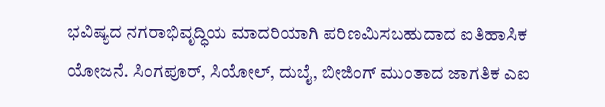ಭವಿಷ್ಯದ ನಗರಾಭಿವೃದ್ಧಿಯ ಮಾದರಿಯಾಗಿ ಪರಿಣಮಿಸಬಹುದಾದ ಐತಿಹಾಸಿಕ ಯೋಜನೆ. ಸಿಂಗಪೂರ್, ಸಿಯೋಲ್, ದುಬೈ, ಬೀಜಿಂಗ್ ಮುಂತಾದ ಜಾಗತಿಕ ಎಐ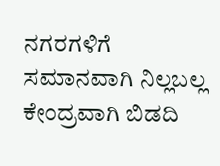ನಗರಗಳಿಗೆ ಸಮಾನವಾಗಿ ನಿಲ್ಲಬಲ್ಲ ಕೇಂದ್ರವಾಗಿ ಬಿಡದಿ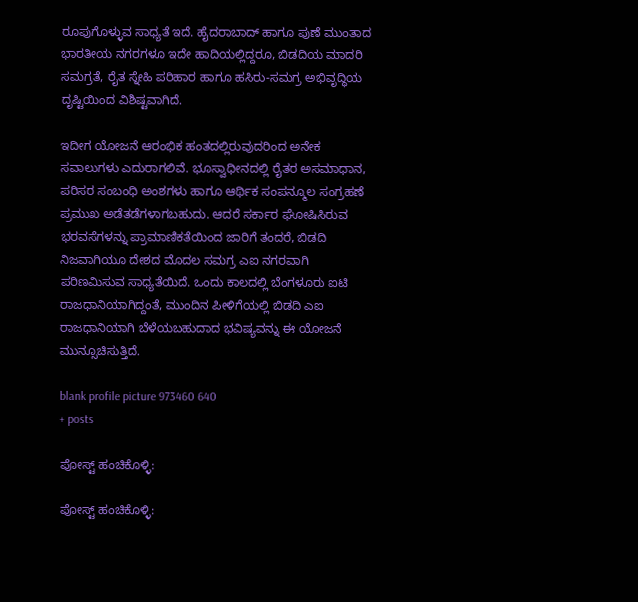ರೂಪುಗೊಳ್ಳುವ ಸಾಧ್ಯತೆ ಇದೆ. ಹೈದರಾಬಾದ್ ಹಾಗೂ ಪುಣೆ ಮುಂತಾದ ಭಾರತೀಯ ನಗರಗಳೂ ಇದೇ ಹಾದಿಯಲ್ಲಿದ್ದರೂ, ಬಿಡದಿಯ ಮಾದರಿ ಸಮಗ್ರತೆ, ರೈತ ಸ್ನೇಹಿ ಪರಿಹಾರ ಹಾಗೂ ಹಸಿರು-ಸಮಗ್ರ ಅಭಿವೃದ್ಧಿಯ ದೃಷ್ಟಿಯಿಂದ ವಿಶಿಷ್ಟವಾಗಿದೆ.

ಇದೀಗ ಯೋಜನೆ ಆರಂಭಿಕ ಹಂತದಲ್ಲಿರುವುದರಿಂದ ಅನೇಕ ಸವಾಲುಗಳು ಎದುರಾಗಲಿವೆ. ಭೂಸ್ವಾಧೀನದಲ್ಲಿ ರೈತರ ಅಸಮಾಧಾನ, ಪರಿಸರ ಸಂಬಂಧಿ ಅಂಶಗಳು ಹಾಗೂ ಆರ್ಥಿಕ ಸಂಪನ್ಮೂಲ ಸಂಗ್ರಹಣೆ ಪ್ರಮುಖ ಅಡೆತಡೆಗಳಾಗಬಹುದು. ಆದರೆ ಸರ್ಕಾರ ಘೋಷಿಸಿರುವ ಭರವಸೆಗಳನ್ನು ಪ್ರಾಮಾಣಿಕತೆಯಿಂದ ಜಾರಿಗೆ ತಂದರೆ, ಬಿಡದಿ ನಿಜವಾಗಿಯೂ ದೇಶದ ಮೊದಲ ಸಮಗ್ರ ಎಐ ನಗರವಾಗಿ ಪರಿಣಮಿಸುವ ಸಾಧ್ಯತೆಯಿದೆ. ಒಂದು ಕಾಲದಲ್ಲಿ ಬೆಂಗಳೂರು ಐಟಿ ರಾಜಧಾನಿಯಾಗಿದ್ದಂತೆ, ಮುಂದಿನ ಪೀಳಿಗೆಯಲ್ಲಿ ಬಿಡದಿ ಎಐ ರಾಜಧಾನಿಯಾಗಿ ಬೆಳೆಯಬಹುದಾದ ಭವಿಷ್ಯವನ್ನು ಈ ಯೋಜನೆ ಮುನ್ಸೂಚಿಸುತ್ತಿದೆ.

blank profile picture 973460 640
+ posts

ಪೋಸ್ಟ್ ಹಂಚಿಕೊಳ್ಳಿ:

ಪೋಸ್ಟ್ ಹಂಚಿಕೊಳ್ಳಿ: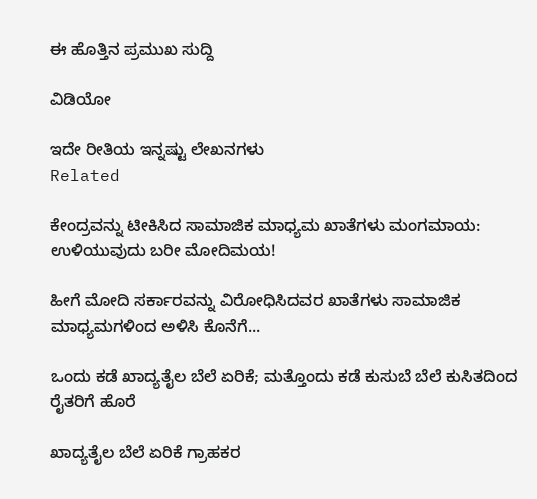ಈ ಹೊತ್ತಿನ ಪ್ರಮುಖ ಸುದ್ದಿ

ವಿಡಿಯೋ

ಇದೇ ರೀತಿಯ ಇನ್ನಷ್ಟು ಲೇಖನಗಳು
Related

ಕೇಂದ್ರವನ್ನು ಟೀಕಿಸಿದ ಸಾಮಾಜಿಕ ಮಾಧ್ಯಮ ಖಾತೆಗಳು ಮಂಗಮಾಯ: ಉಳಿಯುವುದು ಬರೀ ಮೋದಿಮಯ!

ಹೀಗೆ ಮೋದಿ ಸರ್ಕಾರವನ್ನು ವಿರೋಧಿಸಿದವರ ಖಾತೆಗಳು ಸಾಮಾಜಿಕ ಮಾಧ್ಯಮಗಳಿಂದ ಅಳಿಸಿ ಕೊನೆಗೆ...

ಒಂದು ಕಡೆ ಖಾದ್ಯತೈಲ ಬೆಲೆ ಏರಿಕೆ; ಮತ್ತೊಂದು ಕಡೆ ಕುಸುಬೆ ಬೆಲೆ ಕುಸಿತದಿಂದ ರೈತರಿಗೆ ಹೊರೆ

ಖಾದ್ಯತೈಲ ಬೆಲೆ ಏರಿಕೆ ಗ್ರಾಹಕರ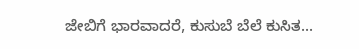ಜೇಬಿಗೆ ಭಾರವಾದರೆ, ಕುಸುಬೆ ಬೆಲೆ ಕುಸಿತ...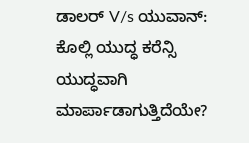ಡಾಲರ್ V/s ಯುವಾನ್: ಕೊಲ್ಲಿ ಯುದ್ಧ ಕರೆನ್ಸಿ ಯುದ್ಧವಾಗಿ ಮಾರ್ಪಾಡಾಗುತ್ತಿದೆಯೇ?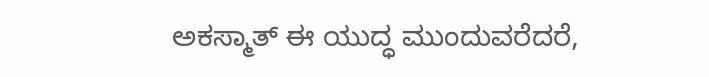ಅಕಸ್ಮಾತ್ ಈ ಯುದ್ಧ ಮುಂದುವರೆದರೆ,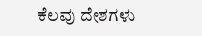ಕೆಲವು ದೇಶಗಳು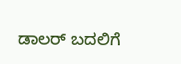ಡಾಲರ್ ಬದಲಿಗೆ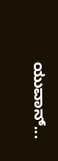ಯುವಾನ್...